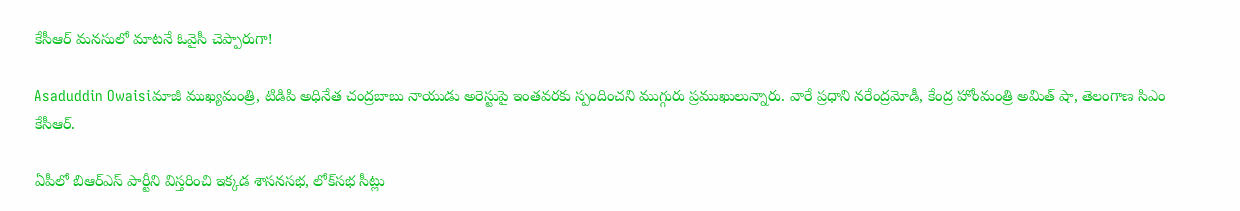కేసీఆర్‌ మనసులో మాటనే ఓవైసీ చెప్పారుగా!

Asaduddin Owaisiమాజీ ముఖ్యమంత్రి, టిడిపి అధినేత చంద్రబాబు నాయుడు అరెస్టుపై ఇంతవరకు స్పందించని ముగ్గురు ప్రముఖులున్నారు. వారే ప్రధాని నరేంద్రమోడీ, కేంద్ర హోంమంత్రి అమిత్ షా, తెలంగాణ సిఎం కేసీఆర్‌.

ఏపీలో బిఆర్ఎస్ పార్టీని విస్తరించి ఇక్కడ శాసనసభ, లోక్‌సభ సీట్లు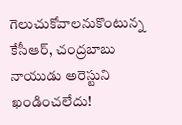గెలుచుకోవాలనుకొంటున్న కేసీఆర్‌, చంద్రబాబు నాయుడు అరెస్టుని ఖండించలేదు!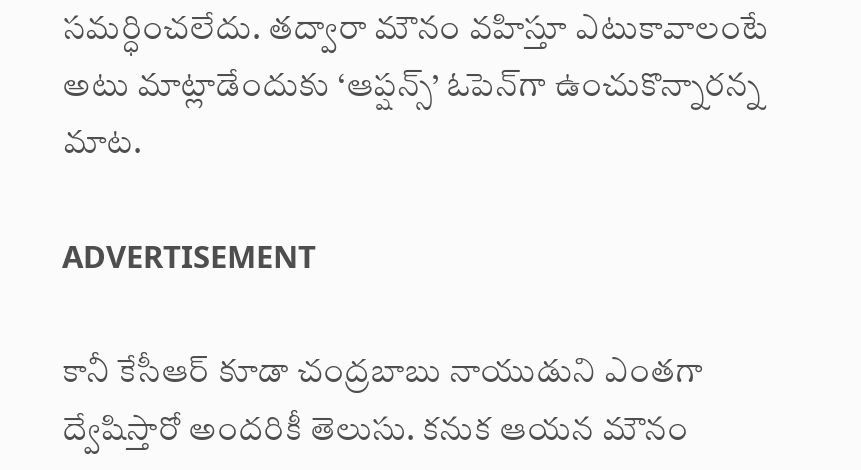సమర్ధించలేదు. తద్వారా మౌనం వహిస్తూ ఎటుకావాలంటే అటు మాట్లాడేందుకు ‘ఆప్షన్స్’ ఓపెన్‌గా ఉంచుకొన్నారన్న మాట.

ADVERTISEMENT

కానీ కేసీఆర్‌ కూడా చంద్రబాబు నాయుడుని ఎంతగా ద్వేషిస్తారో అందరికీ తెలుసు. కనుక ఆయన మౌనం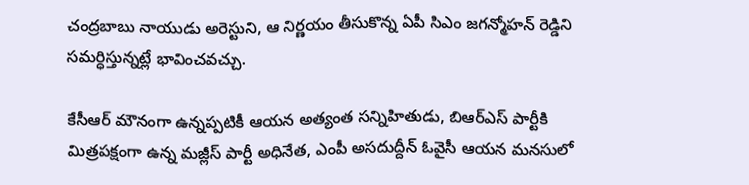చంద్రబాబు నాయుడు అరెస్టుని, ఆ నిర్ణయం తీసుకొన్న ఏపీ సిఎం జగన్మోహన్‌ రెడ్డిని సమర్ధిస్తున్నట్లే భావించవచ్చు.

కేసీఆర్‌ మౌనంగా ఉన్నప్పటికీ ఆయన అత్యంత సన్నిహితుడు, బిఆర్ఎస్ పార్టీకి మిత్రపక్షంగా ఉన్న మజ్లీస్ పార్టీ అధినేత, ఎంపీ అసదుద్దీన్‌ ఓవైసీ ఆయన మనసులో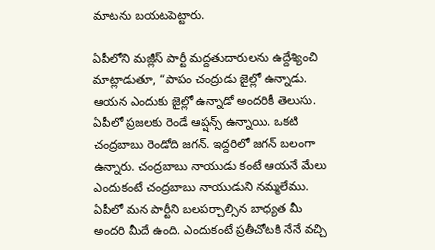మాటను బయటపెట్టారు.

ఏపీలోని మజ్లీస్‌ పార్టీ మద్దతుదారులను ఉద్దేశ్యించి మాట్లాడుతూ, “పాపం చంద్రుడు జైల్లో ఉన్నాడు. ఆయన ఎందుకు జైల్లో ఉన్నాడో అందరికీ తెలుసు. ఏపీలో ప్రజలకు రెండే ఆప్షన్స్ ఉన్నాయి. ఒకటి చంద్రబాబు రెండోది జగన్‌. ఇద్దరిలో జగన్‌ బలంగా ఉన్నారు. చంద్రబాబు నాయుడు కంటే ఆయనే మేలు ఎందుకంటే చంద్రబాబు నాయుడుని నమ్మలేము. ఏపీలో మన పార్టీని బలపర్చాల్సిన బాధ్యత మీ అందరి మీదే ఉంది. ఎందుకంటే ప్రతీచోటకి నేనే వచ్చి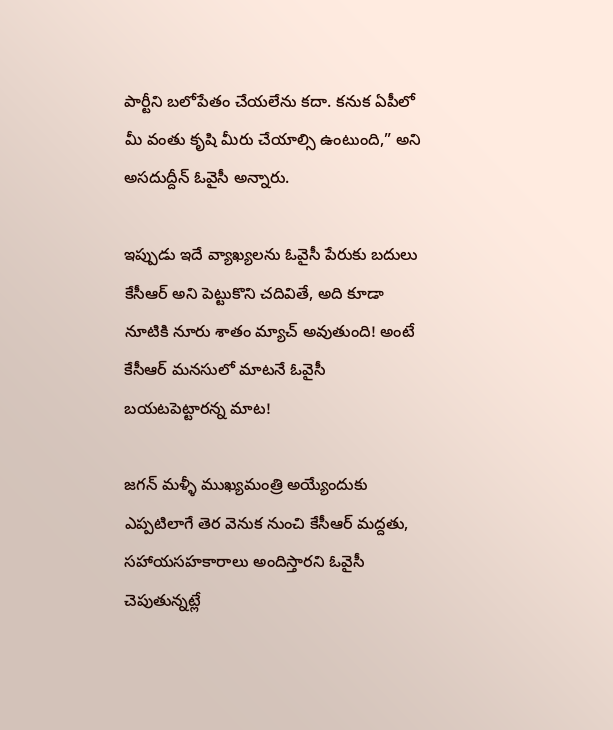పార్టీని బలోపేతం చేయలేను కదా. కనుక ఏపీలో మీ వంతు కృషి మీరు చేయాల్సి ఉంటుంది,” అని అసదుద్దీన్‌ ఓవైసీ అన్నారు.

ఇప్పుడు ఇదే వ్యాఖ్యలను ఓవైసీ పేరుకు బదులు కేసీఆర్‌ అని పెట్టుకొని చదివితే, అది కూడా నూటికి నూరు శాతం మ్యాచ్ అవుతుంది! అంటే కేసీఆర్‌ మనసులో మాటనే ఓవైసీ బయటపెట్టారన్న మాట!

జగన్‌ మళ్ళీ ముఖ్యమంత్రి అయ్యేందుకు ఎప్పటిలాగే తెర వెనుక నుంచి కేసీఆర్‌ మద్దతు, సహాయసహకారాలు అందిస్తారని ఓవైసీ చెపుతున్నట్లే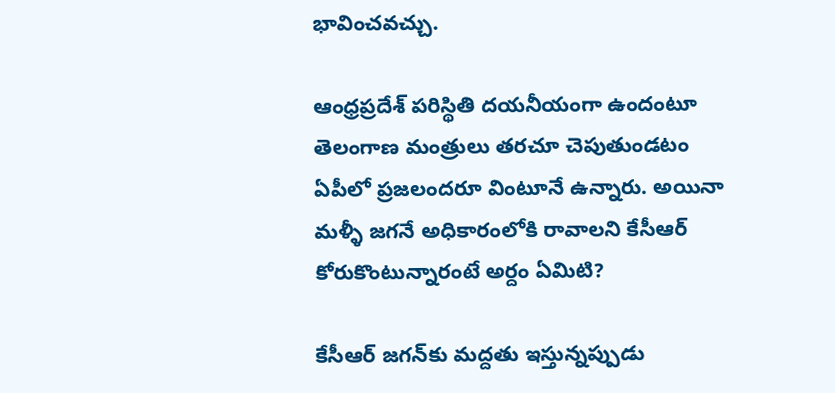భావించవచ్చు.

ఆంధ్రప్రదేశ్‌ పరిస్థితి దయనీయంగా ఉందంటూ తెలంగాణ మంత్రులు తరచూ చెపుతుండటం ఏపీలో ప్రజలందరూ వింటూనే ఉన్నారు. అయినా మళ్ళీ జగనే అధికారంలోకి రావాలని కేసీఆర్‌ కోరుకొంటున్నారంటే అర్దం ఏమిటి?

కేసీఆర్‌ జగన్‌కు మద్దతు ఇస్తున్నప్పుడు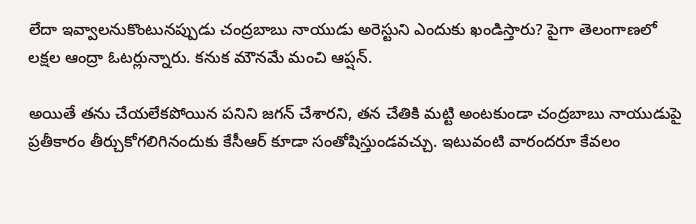లేదా ఇవ్వాలనుకొంటునప్పుడు చంద్రబాబు నాయుడు అరెస్టుని ఎందుకు ఖండిస్తారు? పైగా తెలంగాణలో లక్షల ఆంద్రా ఓటర్లున్నారు. కనుక మౌనమే మంచి ఆప్షన్.

అయితే తను చేయలేకపోయిన పనిని జగన్‌ చేశారని, తన చేతికి మట్టి అంటకుండా చంద్రబాబు నాయుడుపై ప్రతీకారం తీర్చుకోగలిగినందుకు కేసీఆర్‌ కూడా సంతోషిస్తుండవచ్చు. ఇటువంటి వారందరూ కేవలం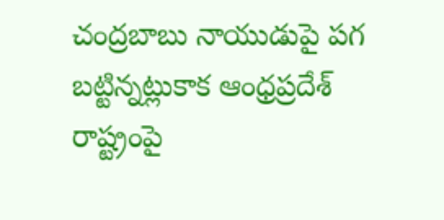చంద్రబాబు నాయుడుపై పగ బట్టిన్నట్లుకాక ఆంధ్రప్రదేశ్‌ రాష్ట్రంపై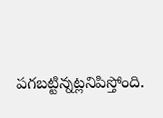పగబట్టిన్నట్లనిపిస్తోంది.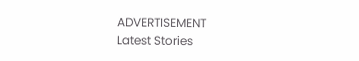ADVERTISEMENT
Latest Stories